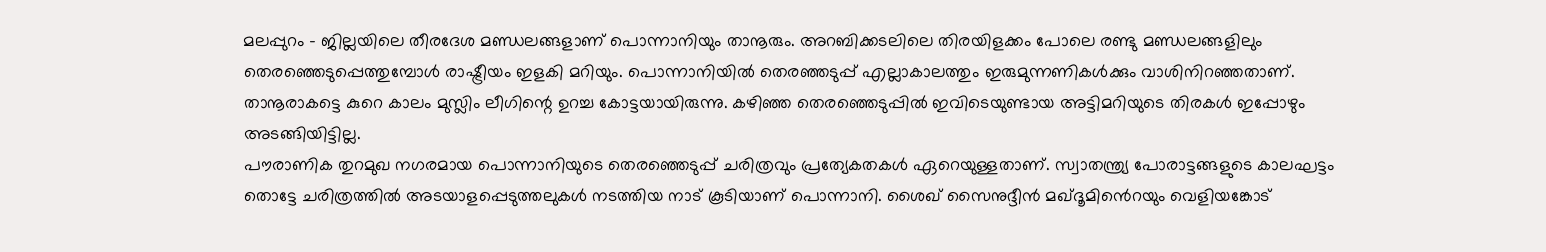മലപ്പുറം - ജില്ലയിലെ തീരദേശ മണ്ഡലങ്ങളാണ് പൊന്നാനിയും താനൂരും. അറബിക്കടലിലെ തിരയിളക്കം പോലെ രണ്ടു മണ്ഡലങ്ങളിലും തെരഞ്ഞെടുപ്പെത്തുമ്പോൾ രാഷ്ട്രീയം ഇളകി മറിയും. പൊന്നാനിയിൽ തെരഞ്ഞടുപ്പ് എല്ലാകാലത്തും ഇരുമുന്നണികൾക്കും വാശിനിറഞ്ഞതാണ്. താനൂരാകട്ടെ കുറെ കാലം മുസ്ലിം ലീഗിന്റെ ഉറച്ച കോട്ടയായിരുന്നു. കഴിഞ്ഞ തെരഞ്ഞെടുപ്പിൽ ഇവിടെയുണ്ടായ അട്ടിമറിയുടെ തിരകൾ ഇപ്പോഴും അടങ്ങിയിട്ടില്ല.
പൗരാണിക തുറമുഖ നഗരമായ പൊന്നാനിയുടെ തെരഞ്ഞെടുപ്പ് ചരിത്രവും പ്രത്യേകതകൾ ഏറെയുള്ളതാണ്. സ്വാതന്ത്ര്യ പോരാട്ടങ്ങളുടെ കാലഘട്ടം തൊട്ടേ ചരിത്രത്തിൽ അടയാളപ്പെടുത്തലുകൾ നടത്തിയ നാട് കൂടിയാണ് പൊന്നാനി. ശൈഖ് സൈനുദ്ദീൻ മഖ്ദൂമിൻെറയും വെളിയങ്കോട്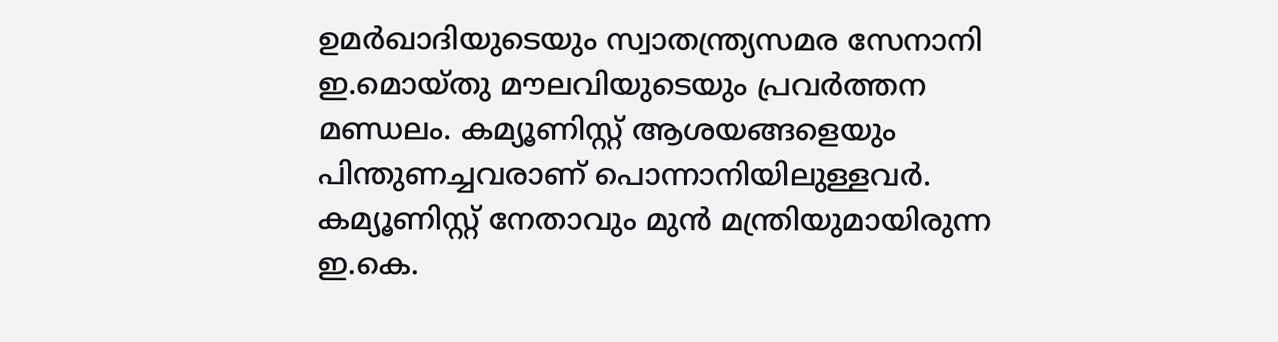ഉമർഖാദിയുടെയും സ്വാതന്ത്ര്യസമര സേനാനി ഇ.മൊയ്തു മൗലവിയുടെയും പ്രവർത്തന മണ്ഡലം. കമ്യൂണിസ്റ്റ് ആശയങ്ങളെയും പിന്തുണച്ചവരാണ് പൊന്നാനിയിലുള്ളവർ. കമ്യൂണിസ്റ്റ് നേതാവും മുൻ മന്ത്രിയുമായിരുന്ന ഇ.കെ.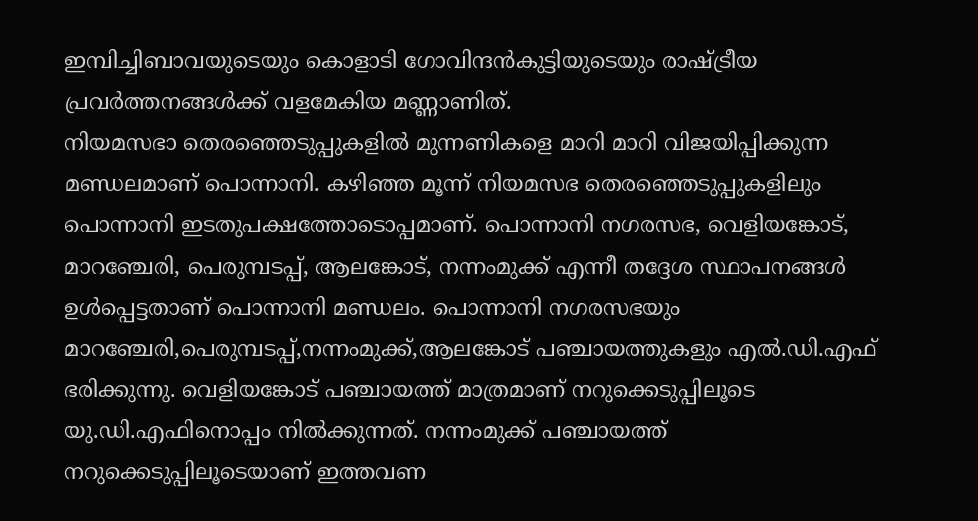ഇമ്പിച്ചിബാവയുടെയും കൊളാടി ഗോവിന്ദൻകുട്ടിയുടെയും രാഷ്ട്രീയ പ്രവർത്തനങ്ങൾക്ക് വളമേകിയ മണ്ണാണിത്.
നിയമസഭാ തെരഞ്ഞെടുപ്പുകളിൽ മുന്നണികളെ മാറി മാറി വിജയിപ്പിക്കുന്ന മണ്ഡലമാണ് പൊന്നാനി. കഴിഞ്ഞ മൂന്ന് നിയമസഭ തെരഞ്ഞെടുപ്പുകളിലും പൊന്നാനി ഇടതുപക്ഷത്തോടൊപ്പമാണ്. പൊന്നാനി നഗരസഭ, വെളിയങ്കോട്, മാറഞ്ചേരി, പെരുമ്പടപ്പ്, ആലങ്കോട്, നന്നംമുക്ക് എന്നീ തദ്ദേശ സ്ഥാപനങ്ങൾ ഉൾപ്പെട്ടതാണ് പൊന്നാനി മണ്ഡലം. പൊന്നാനി നഗരസഭയും മാറഞ്ചേരി,പെരുമ്പടപ്പ്,നന്നംമുക്ക്,ആലങ്കോട് പഞ്ചായത്തുകളും എൽ.ഡി.എഫ് ഭരിക്കുന്നു. വെളിയങ്കോട് പഞ്ചായത്ത് മാത്രമാണ് നറുക്കെടുപ്പിലൂടെ യു.ഡി.എഫിനൊപ്പം നിൽക്കുന്നത്. നന്നംമുക്ക് പഞ്ചായത്ത് നറുക്കെടുപ്പിലൂടെയാണ് ഇത്തവണ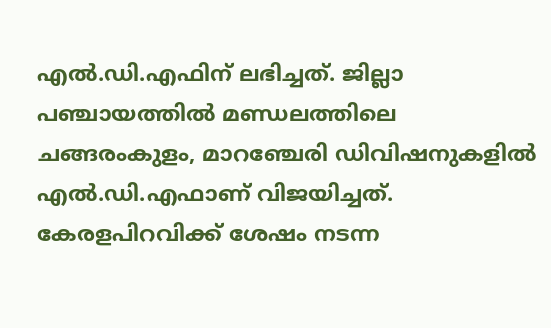എൽ.ഡി.എഫിന് ലഭിച്ചത്. ജില്ലാ പഞ്ചായത്തിൽ മണ്ഡലത്തിലെ ചങ്ങരംകുളം, മാറഞ്ചേരി ഡിവിഷനുകളിൽ എൽ.ഡി.എഫാണ് വിജയിച്ചത്.
കേരളപിറവിക്ക് ശേഷം നടന്ന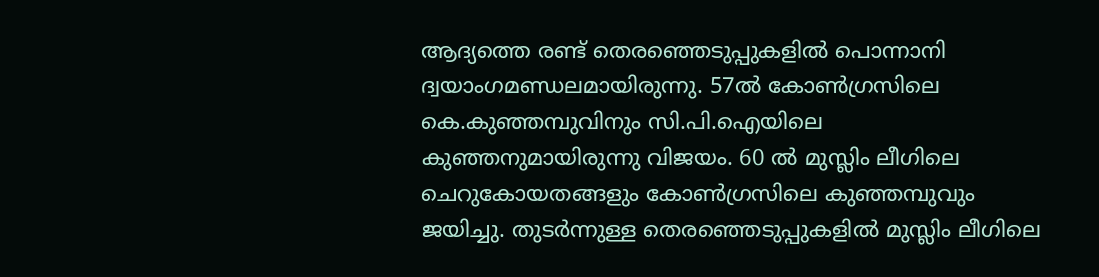ആദ്യത്തെ രണ്ട് തെരഞ്ഞെടുപ്പുകളിൽ പൊന്നാനി ദ്വയാംഗമണ്ഡലമായിരുന്നു. 57ൽ കോൺഗ്രസിലെ കെ.കുഞ്ഞമ്പുവിനും സി.പി.ഐയിലെ കുഞ്ഞനുമായിരുന്നു വിജയം. 60 ൽ മുസ്ലിം ലീഗിലെ ചെറുകോയതങ്ങളും കോൺഗ്രസിലെ കുഞ്ഞമ്പുവും ജയിച്ചു. തുടർന്നുള്ള തെരഞ്ഞെടുപ്പുകളിൽ മുസ്ലിം ലീഗിലെ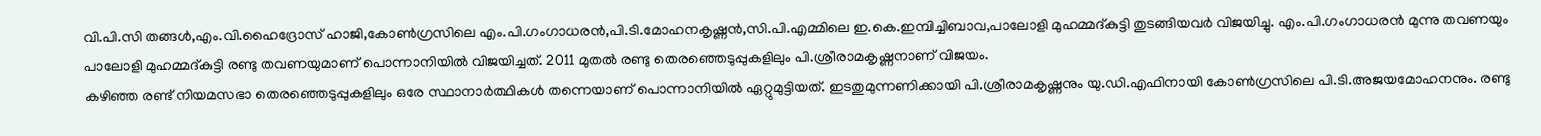വി.പി.സി തങ്ങൾ,എം.വി.ഹൈദ്രോസ് ഹാജി,കോൺഗ്രസിലെ എം.പി.ഗംഗാധരൻ,പി.ടി.മോഹനകൃഷ്ണൻ,സി.പി.എമ്മിലെ ഇ.കെ.ഇമ്പിച്ചിബാവ,പാലോളി മുഹമ്മദ്കുട്ടി തുടങ്ങിയവർ വിജയിച്ചു. എം.പി.ഗംഗാധരൻ മുന്നു തവണയും പാലോളി മുഹമ്മദ്കുട്ടി രണ്ടു തവണയുമാണ് പൊന്നാനിയിൽ വിജയിച്ചത്. 2011 മുതൽ രണ്ടു തെരഞ്ഞെടുപ്പുകളിലും പി.ശ്രീരാമകൃഷ്ണനാണ് വിജയം.
കഴിഞ്ഞ രണ്ട് നിയമസഭാ തെരഞ്ഞെടുപ്പുകളിലും ഒരേ സ്ഥാനാർത്ഥികൾ തന്നെയാണ് പൊന്നാനിയിൽ ഏറ്റുമുട്ടിയത്. ഇടതുമുന്നണിക്കായി പി.ശ്രീരാമകൃഷ്ണനും യു.ഡി.എഫിനായി കോൺഗ്രസിലെ പി.ടി.അജയമോഹനനും. രണ്ടു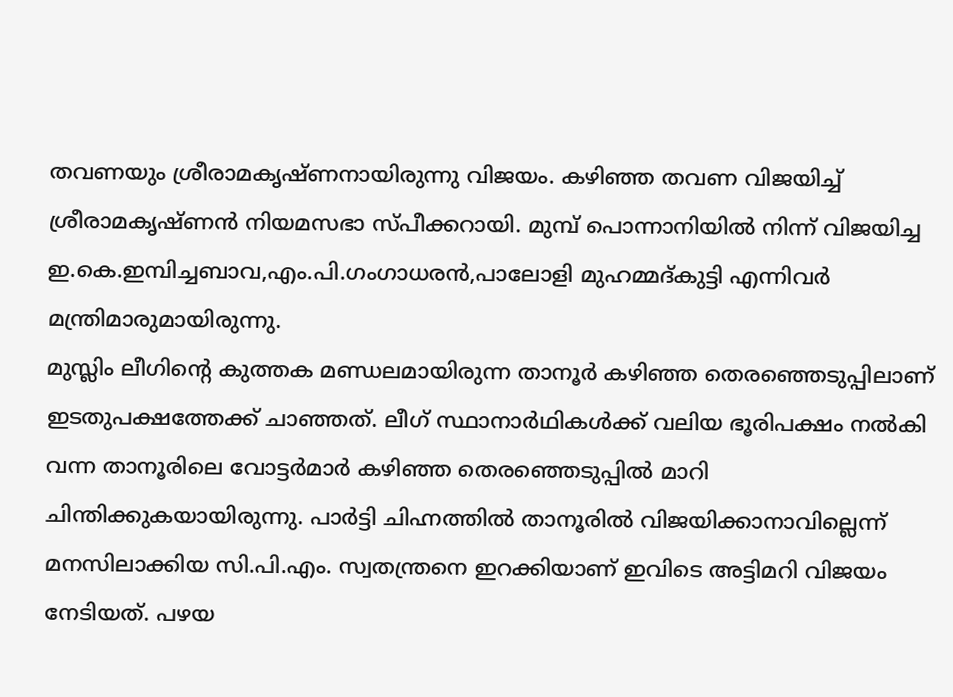തവണയും ശ്രീരാമകൃഷ്ണനായിരുന്നു വിജയം. കഴിഞ്ഞ തവണ വിജയിച്ച് ശ്രീരാമകൃഷ്ണൻ നിയമസഭാ സ്പീക്കറായി. മുമ്പ് പൊന്നാനിയിൽ നിന്ന് വിജയിച്ച ഇ.കെ.ഇമ്പിച്ചബാവ,എം.പി.ഗംഗാധരൻ,പാലോളി മുഹമ്മദ്കുട്ടി എന്നിവർ മന്ത്രിമാരുമായിരുന്നു.
മുസ്ലിം ലീഗിന്റെ കുത്തക മണ്ഡലമായിരുന്ന താനൂർ കഴിഞ്ഞ തെരഞ്ഞെടുപ്പിലാണ് ഇടതുപക്ഷത്തേക്ക് ചാഞ്ഞത്. ലീഗ് സ്ഥാനാർഥികൾക്ക് വലിയ ഭൂരിപക്ഷം നൽകി വന്ന താനൂരിലെ വോട്ടർമാർ കഴിഞ്ഞ തെരഞ്ഞെടുപ്പിൽ മാറി ചിന്തിക്കുകയായിരുന്നു. പാർട്ടി ചിഹ്നത്തിൽ താനൂരിൽ വിജയിക്കാനാവില്ലെന്ന് മനസിലാക്കിയ സി.പി.എം. സ്വതന്ത്രനെ ഇറക്കിയാണ് ഇവിടെ അട്ടിമറി വിജയം നേടിയത്. പഴയ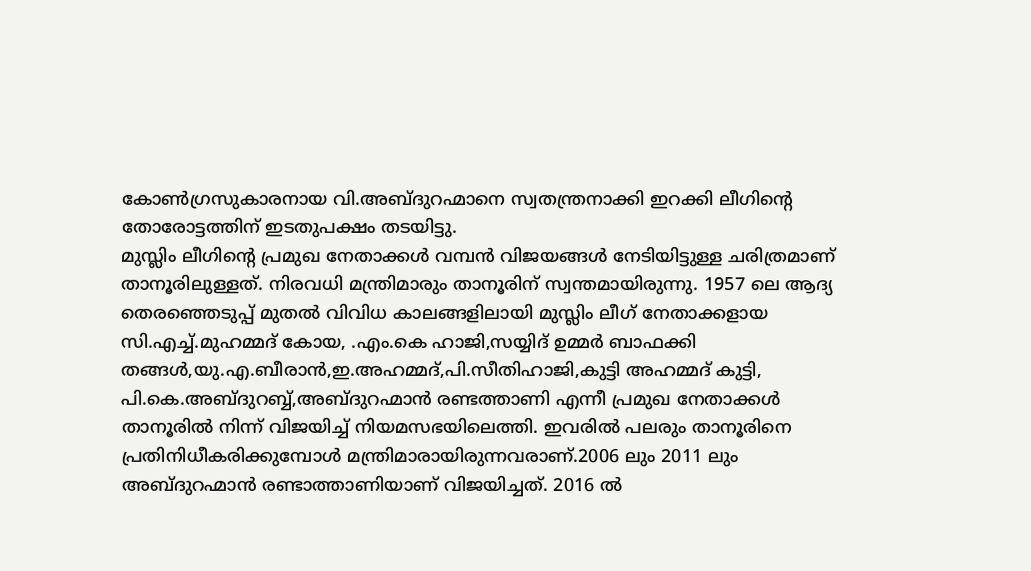കോൺഗ്രസുകാരനായ വി.അബ്ദുറഹ്മാനെ സ്വതന്ത്രനാക്കി ഇറക്കി ലീഗിന്റെ തോരോട്ടത്തിന് ഇടതുപക്ഷം തടയിട്ടു.
മുസ്ലിം ലീഗിന്റെ പ്രമുഖ നേതാക്കൾ വമ്പൻ വിജയങ്ങൾ നേടിയിട്ടുള്ള ചരിത്രമാണ് താനൂരിലുള്ളത്. നിരവധി മന്ത്രിമാരും താനൂരിന് സ്വന്തമായിരുന്നു. 1957 ലെ ആദ്യ തെരഞ്ഞെടുപ്പ് മുതൽ വിവിധ കാലങ്ങളിലായി മുസ്ലിം ലീഗ് നേതാക്കളായ സി.എച്ച്.മുഹമ്മദ് കോയ, .എം.കെ ഹാജി,സയ്യിദ് ഉമ്മർ ബാഫക്കി തങ്ങൾ,യു.എ.ബീരാൻ,ഇ.അഹമ്മദ്,പി.സീതിഹാജി,കുട്ടി അഹമ്മദ് കുട്ടി, പി.കെ.അബ്ദുറബ്ബ്,അബ്ദുറഹ്മാൻ രണ്ടത്താണി എന്നീ പ്രമുഖ നേതാക്കൾ താനൂരിൽ നിന്ന് വിജയിച്ച് നിയമസഭയിലെത്തി. ഇവരിൽ പലരും താനൂരിനെ പ്രതിനിധീകരിക്കുമ്പോൾ മന്ത്രിമാരായിരുന്നവരാണ്.2006 ലും 2011 ലും അബ്ദുറഹ്മാൻ രണ്ടാത്താണിയാണ് വിജയിച്ചത്. 2016 ൽ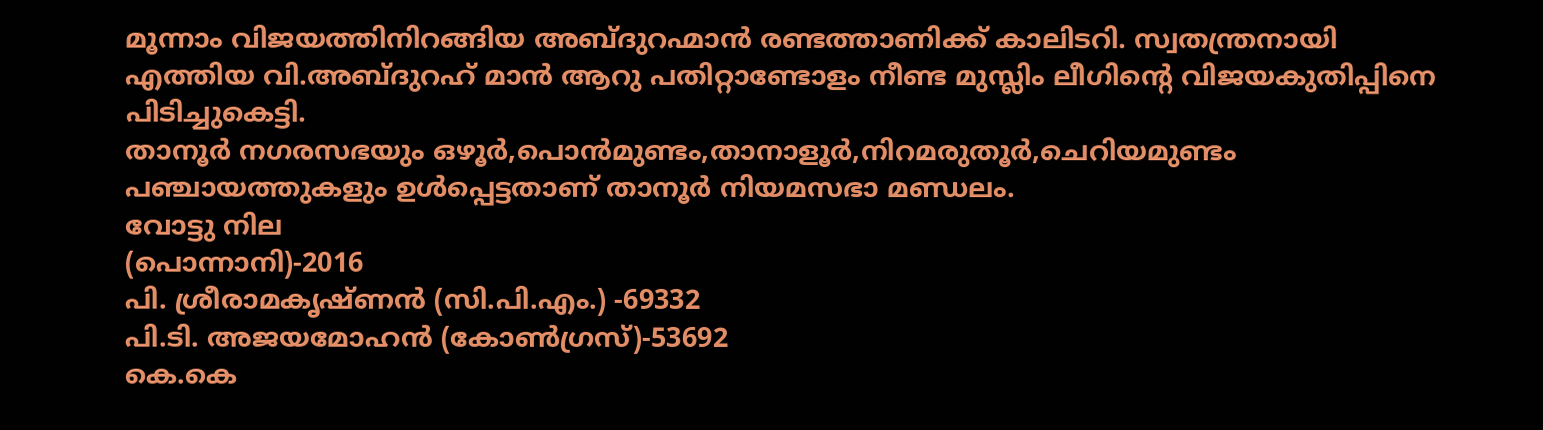മൂന്നാം വിജയത്തിനിറങ്ങിയ അബ്ദുറഹ്മാൻ രണ്ടത്താണിക്ക് കാലിടറി. സ്വതന്ത്രനായി എത്തിയ വി.അബ്ദുറഹ് മാൻ ആറു പതിറ്റാണ്ടോളം നീണ്ട മുസ്ലിം ലീഗിന്റെ വിജയകുതിപ്പിനെ പിടിച്ചുകെട്ടി.
താനൂർ നഗരസഭയും ഒഴൂർ,പൊൻമുണ്ടം,താനാളൂർ,നിറമരുതൂർ,ചെറിയമുണ്ടം പഞ്ചായത്തുകളും ഉൾപ്പെട്ടതാണ് താനൂർ നിയമസഭാ മണ്ഡലം.
വോട്ടു നില
(പൊന്നാനി)-2016
പി. ശ്രീരാമകൃഷ്ണൻ (സി.പി.എം.) -69332
പി.ടി. അജയമോഹൻ (കോൺഗ്രസ്)-53692
കെ.കെ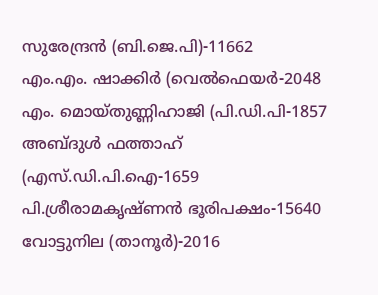സുരേന്ദ്രൻ (ബി.ജെ.പി)-11662
എം.എം. ഷാക്കിർ (വെൽഫെയർ-2048
എം. മൊയ്തുണ്ണിഹാജി (പി.ഡി.പി-1857
അബ്ദുൾ ഫത്താഹ് (എസ്.ഡി.പി.ഐ-1659
പി.ശ്രീരാമകൃഷ്ണൻ ഭൂരിപക്ഷം-15640
വോട്ടുനില (താനൂർ)-2016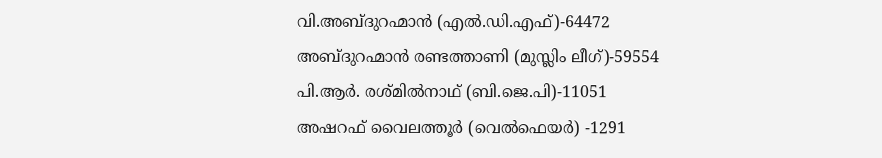വി.അബ്ദുറഹ്മാൻ (എൽ.ഡി.എഫ്)-64472
അബ്ദുറഹ്മാൻ രണ്ടത്താണി (മുസ്ലിം ലീഗ്)-59554
പി.ആർ. രശ്മിൽനാഥ് (ബി.ജെ.പി)-11051
അഷറഫ് വൈലത്തൂർ (വെൽഫെയർ) -1291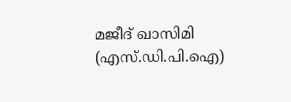മജീദ് ഖാസിമി (എസ്.ഡി.പി.ഐ)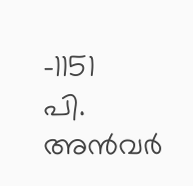-1151
പി. അൻവർ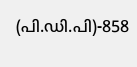(പി.ഡി.പി)-858